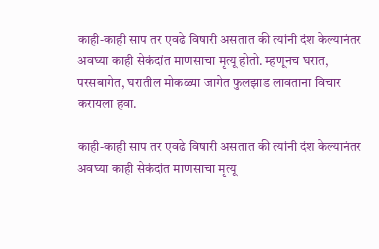काही-काही साप तर एवढे विषारी असतात की त्यांनी दंश केल्यानंतर अवघ्या काही सेकंदांत माणसाचा मृत्यू होतो. म्हणूनच घरात, परसबागेत, घरातील मोकळ्या जागेत फुलझाड लावताना विचार करायला हवा.

काही-काही साप तर एवढे विषारी असतात की त्यांनी दंश केल्यानंतर अवघ्या काही सेकंदांत माणसाचा मृत्यू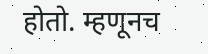होतो. म्हणूनच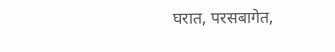घरात, परसबागेत,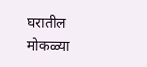घरातील मोकळ्या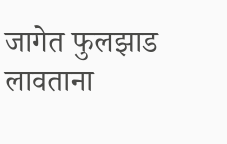जागेत फुलझाड लावताना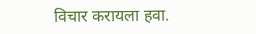विचार करायला हवा.